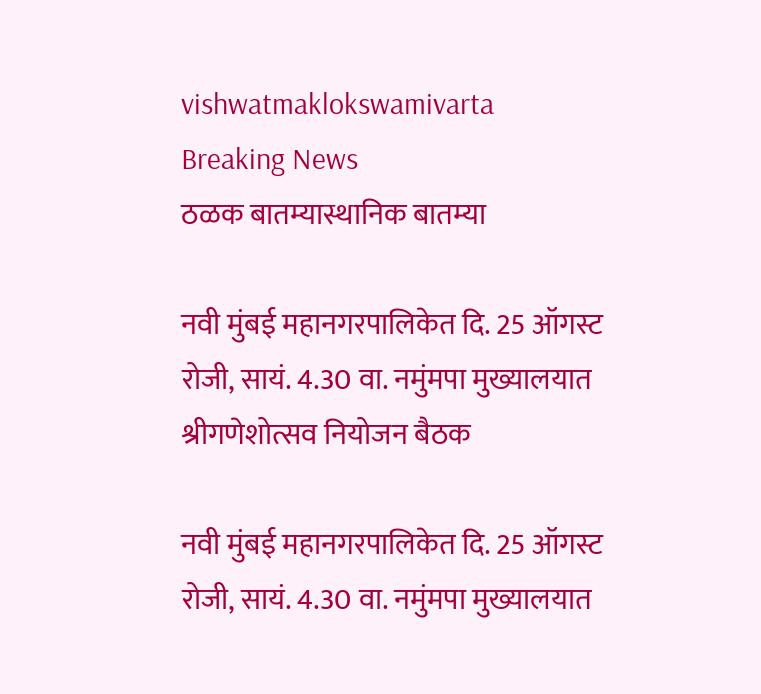vishwatmaklokswamivarta
Breaking News
ठळक बातम्यास्थानिक बातम्या

नवी मुंबई महानगरपालिकेत दि. 25 ऑगस्ट रोजी, सायं. 4.30 वा. नमुंमपा मुख्यालयात श्रीगणेशोत्सव नियोजन बैठक

नवी मुंबई महानगरपालिकेत दि. 25 ऑगस्ट रोजी, सायं. 4.30 वा. नमुंमपा मुख्यालयात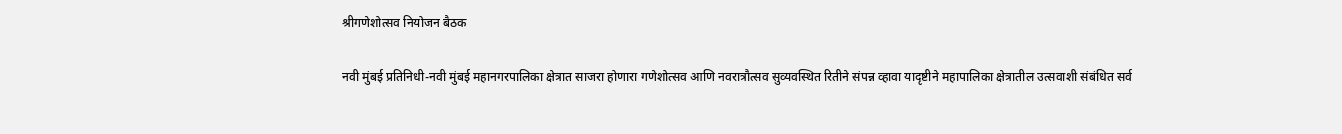श्रीगणेशोत्सव नियोजन बैठक

नवी मुंबई प्रतिनिधी-नवी मुंबई महानगरपालिका क्षेत्रात साजरा होणारा गणेशोत्सव आणि नवरात्रौत्सव सुव्यवस्थित रितीने संपन्न व्हावा यादृष्टीने महापालिका क्षेत्रातील उत्सवाशी संबंधित सर्व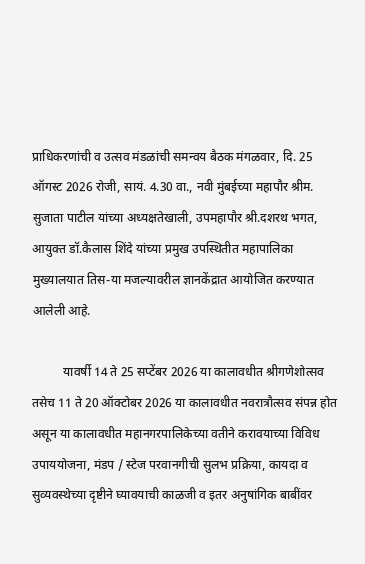प्राधिकरणांची व उत्सव मंडळांची समन्वय बैठक मंगळवार, दि. 25 ऑगस्ट 2026 रोजी, सायं. 4.30 वा., नवी मुंबईच्या महापौर श्रीम. सुजाता पाटील यांच्या अध्यक्षतेखाली, उपमहापौर श्री.दशरथ भगत, आयुक्त डॉ.कैलास शिंदे यांच्या प्रमुख उपस्थितीत महापालिका मुख्यालयात तिस-या मजल्यावरील ज्ञानकेंद्रात आयोजित करण्यात आलेली आहे.

          यावर्षी 14 ते 25 सप्टेंबर 2026 या कालावधीत श्रीगणेशोत्सव तसेच 11 ते 20 ऑक्टोबर 2026 या कालावधीत नवरात्रौत्सव संपन्न होत असून या कालावधीत महानगरपालिकेच्या वतीने करावयाच्या विविध उपाययोजना, मंडप / स्टेज परवानगीची सुलभ प्रक्रिया, कायदा व सुव्यवस्थेच्या दृष्टीने घ्यावयाची काळजी व इतर अनुषांगिक बाबींवर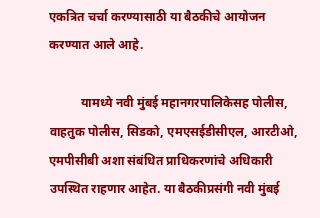एकत्रित चर्चा करण्यासाठी या बैठकीचे आयोजन करण्यात आले आहे.

          यामध्ये नवी मुंबई महानगरपालिकेसह पोलीस, वाहतुक पोलीस, सिडको, एमएसईडीसीएल, आरटीओ, एमपीसीबी अशा संबंधित प्राधिकरणांचे अधिकारी उपस्थित राहणार आहेत. या बैठकीप्रसंगी नवी मुंबई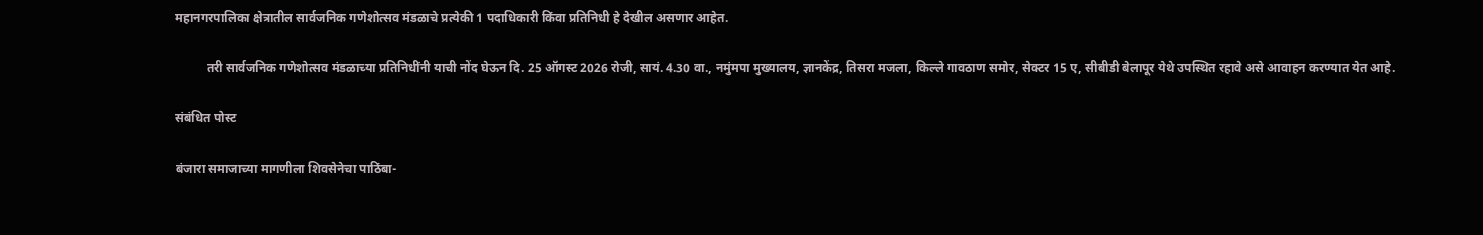महानगरपालिका क्षेत्रातील सार्वजनिक गणेशोत्सव मंडळाचे प्रत्येकी 1 पदाधिकारी किंवा प्रतिनिधी हे देखील असणार आहेत.

          तरी सार्वजनिक गणेशोत्सव मंडळाच्या प्रतिनिधींनी याची नोंद घेऊन दि. 25 ऑगस्ट 2026 रोजी, सायं. 4.30 वा., नमुंमपा मुख्यालय, ज्ञानकेंद्र, तिसरा मजला, किल्ले गावठाण समोर, सेक्टर 15 ए, सीबीडी बेलापूर येथे उपस्थित रहावे असे आवाहन करण्यात येत आहे.

संबंधित पोस्ट

बंजारा समाजाच्या मागणीला शिवसेनेचा पाठिंबा-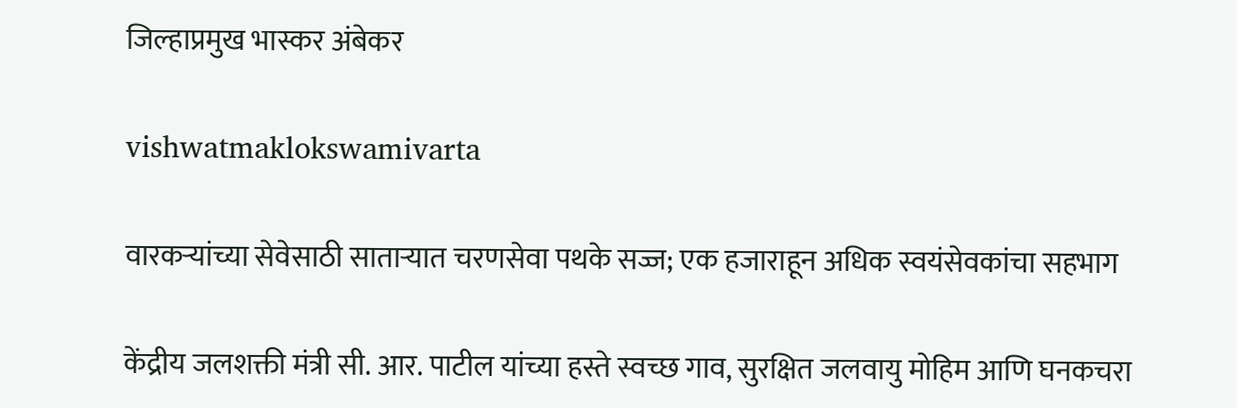जिल्हाप्रमुख भास्कर अंबेकर

vishwatmaklokswamivarta

वारकऱ्यांच्या सेवेसाठी साताऱ्यात चरणसेवा पथके सज्ज; एक हजाराहून अधिक स्वयंसेवकांचा सहभाग

केंद्रीय जलशक्ती मंत्री सी. आर. पाटील यांच्या हस्ते स्वच्छ गाव, सुरक्षित जलवायु मोहिम आणि घनकचरा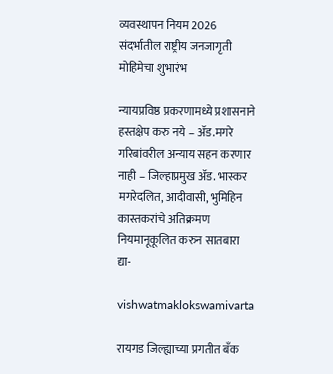व्यवस्थापन नियम 2026 संदर्भातील राष्ट्रीय जनजागृती मोहिमेचा शुभारंभ

न्यायप्रविष्ठ प्रकरणामध्ये प्रशासनाने हस्तक्षेप करु नये – अ‍ॅड.मगरे गरिबांवरील अन्याय सहन करणार नाही – जिल्हाप्रमुख अ‍ॅड. भास्कर मगरेदलित, आदीवासी, भुमिहिन कास्तकरांचे अतिक्रमण नियमानूकूलित करुन सातबारा द्या-

vishwatmaklokswamivarta

रायगड जिल्ह्याच्या प्रगतीत बँक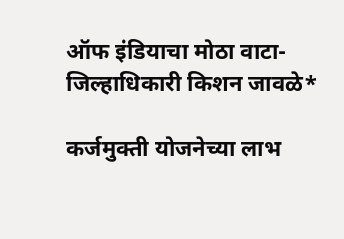ऑफ इंडियाचा मोठा वाटा-जिल्हाधिकारी किशन जावळे*

कर्जमुक्ती योजनेच्या लाभ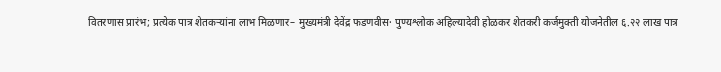वितरणास प्रारंभ; प्रत्येक पात्र शेतकऱ्यांना लाभ मिळणार– मुख्यमंत्री देवेंद्र फडणवीस· पुण्यश्लोक अहिल्यादेवी होळकर शेतकरी कर्जमुक्ती योजनेतील ६.२२ लाख पात्र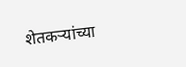शेतकऱ्यांच्या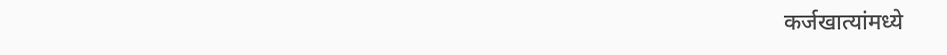कर्जखात्यांमध्ये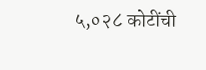५,०२८ कोटींची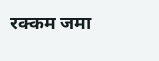रक्कम जमा